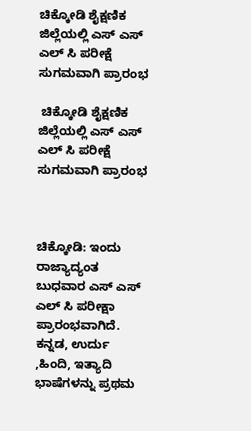ಚಿಕ್ಕೋಡಿ ಶೈಕ್ಷಣಿಕ ಜಿಲ್ಲೆಯಲ್ಲಿ ಎಸ್ ಎಸ್ ಎಲ್ ಸಿ ಪರೀಕ್ಷೆ ಸುಗಮವಾಗಿ ಪ್ರಾರಂಭ

 ಚಿಕ್ಕೋಡಿ ಶೈಕ್ಷಣಿಕ ಜಿಲ್ಲೆಯಲ್ಲಿ ಎಸ್ ಎಸ್ ಎಲ್ ಸಿ ಪರೀಕ್ಷೆ ಸುಗಮವಾಗಿ ಪ್ರಾರಂಭ



ಚಿಕ್ಕೋಡಿ: ಇಂದು ರಾಜ್ಯಾದ್ಯಂತ ಬುಧವಾರ ಎಸ್ ಎಸ್ ಎಲ್ ಸಿ ಪರೀಕ್ಷಾ ಪ್ರಾರಂಭವಾಗಿದೆ.  ಕನ್ನಡ, ಉರ್ದು ,ಹಿಂದಿ, ಇತ್ಯಾದಿ ಭಾಷೆಗಳನ್ನು ಪ್ರಥಮ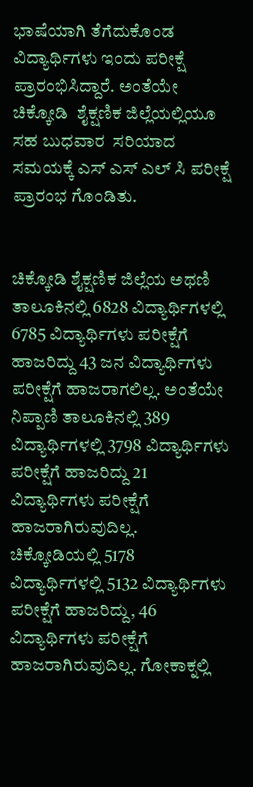ಭಾಷೆಯಾಗಿ ತೆಗೆದುಕೊಂಡ ವಿದ್ಯಾರ್ಥಿಗಳು ಇಂದು ಪರೀಕ್ಷೆ ಪ್ರಾರಂಭಿಸಿದ್ದಾರೆ. ಅಂತೆಯೇ ಚಿಕ್ಕೋಡಿ  ಶೈಕ್ಷಣಿಕ ಜಿಲ್ಲೆಯಲ್ಲಿಯೂ ಸಹ ಬುಧವಾರ  ಸರಿಯಾದ ಸಮಯಕ್ಕೆ ಎಸ್ ಎಸ್ ಎಲ್ ಸಿ ಪರೀಕ್ಷೆ ಪ್ರಾರಂಭ ಗೊಂಡಿತು.


ಚಿಕ್ಕೋಡಿ ಶೈಕ್ಷಣಿಕ ಜಿಲ್ಲೆಯ ಅಥಣಿ ತಾಲೂಕಿನಲ್ಲಿ 6828 ವಿದ್ಯಾರ್ಥಿಗಳಲ್ಲಿ 6785 ವಿದ್ಯಾರ್ಥಿಗಳು ಪರೀಕ್ಷೆಗೆ ಹಾಜರಿದ್ದು 43 ಜನ ವಿದ್ಯಾರ್ಥಿಗಳು ಪರೀಕ್ಷೆಗೆ ಹಾಜರಾಗಲಿಲ್ಲ. ಅಂತೆಯೇ ನಿಪ್ಪಾಣಿ ತಾಲೂಕಿನಲ್ಲಿ 389 ವಿದ್ಯಾರ್ಥಿಗಳಲ್ಲಿ 3798 ವಿದ್ಯಾರ್ಥಿಗಳು ಪರೀಕ್ಷೆಗೆ ಹಾಜರಿದ್ದು 21 ವಿದ್ಯಾರ್ಥಿಗಳು ಪರೀಕ್ಷೆಗೆ ಹಾಜರಾಗಿರುವುದಿಲ್ಲ. ಚಿಕ್ಕೋಡಿಯಲ್ಲಿ 5178 ವಿದ್ಯಾರ್ಥಿಗಳಲ್ಲಿ 5132 ವಿದ್ಯಾರ್ಥಿಗಳು ಪರೀಕ್ಷೆಗೆ ಹಾಜರಿದ್ದು, 46 ವಿದ್ಯಾರ್ಥಿಗಳು ಪರೀಕ್ಷೆಗೆ ಹಾಜರಾಗಿರುವುದಿಲ್ಲ. ಗೋಕಾಕ್ನಲ್ಲಿ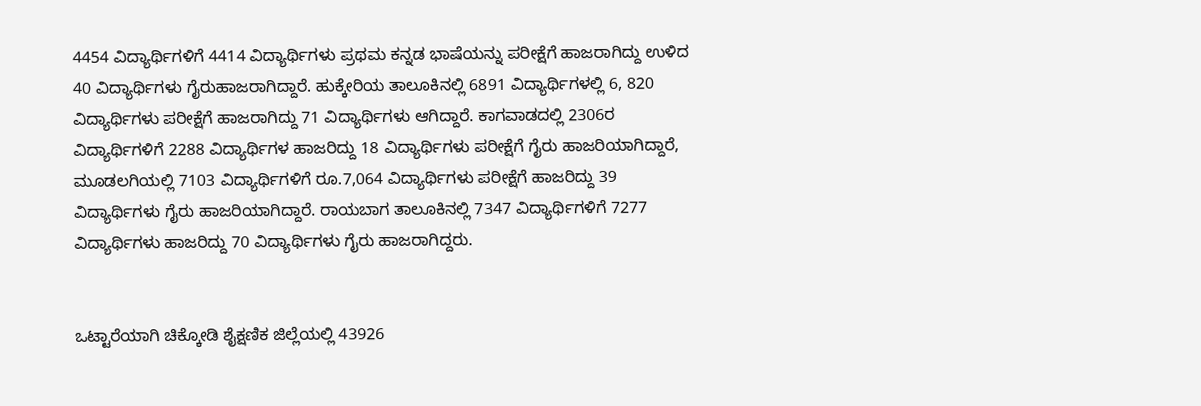4454 ವಿದ್ಯಾರ್ಥಿಗಳಿಗೆ 4414 ವಿದ್ಯಾರ್ಥಿಗಳು ಪ್ರಥಮ ಕನ್ನಡ ಭಾಷೆಯನ್ನು ಪರೀಕ್ಷೆಗೆ ಹಾಜರಾಗಿದ್ದು ಉಳಿದ 40 ವಿದ್ಯಾರ್ಥಿಗಳು ಗೈರುಹಾಜರಾಗಿದ್ದಾರೆ. ಹುಕ್ಕೇರಿಯ ತಾಲೂಕಿನಲ್ಲಿ 6891 ವಿದ್ಯಾರ್ಥಿಗಳಲ್ಲಿ 6, 820 ವಿದ್ಯಾರ್ಥಿಗಳು ಪರೀಕ್ಷೆಗೆ ಹಾಜರಾಗಿದ್ದು 71 ವಿದ್ಯಾರ್ಥಿಗಳು ಆಗಿದ್ದಾರೆ. ಕಾಗವಾಡದಲ್ಲಿ 2306ರ ವಿದ್ಯಾರ್ಥಿಗಳಿಗೆ 2288 ವಿದ್ಯಾರ್ಥಿಗಳ ಹಾಜರಿದ್ದು 18 ವಿದ್ಯಾರ್ಥಿಗಳು ಪರೀಕ್ಷೆಗೆ ಗೈರು ಹಾಜರಿಯಾಗಿದ್ದಾರೆ, ಮೂಡಲಗಿಯಲ್ಲಿ 7103 ವಿದ್ಯಾರ್ಥಿಗಳಿಗೆ ರೂ.7,064 ವಿದ್ಯಾರ್ಥಿಗಳು ಪರೀಕ್ಷೆಗೆ ಹಾಜರಿದ್ದು 39 ವಿದ್ಯಾರ್ಥಿಗಳು ಗೈರು ಹಾಜರಿಯಾಗಿದ್ದಾರೆ. ರಾಯಬಾಗ ತಾಲೂಕಿನಲ್ಲಿ 7347 ವಿದ್ಯಾರ್ಥಿಗಳಿಗೆ 7277 ವಿದ್ಯಾರ್ಥಿಗಳು ಹಾಜರಿದ್ದು 70 ವಿದ್ಯಾರ್ಥಿಗಳು ಗೈರು ಹಾಜರಾಗಿದ್ದರು.


ಒಟ್ಟಾರೆಯಾಗಿ ಚಿಕ್ಕೋಡಿ ಶೈಕ್ಷಣಿಕ ಜಿಲ್ಲೆಯಲ್ಲಿ 43926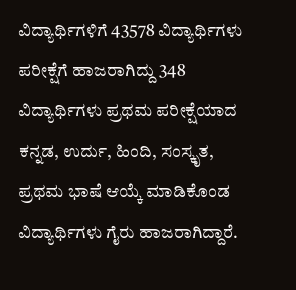ವಿದ್ಯಾರ್ಥಿಗಳಿಗೆ 43578 ವಿದ್ಯಾರ್ಥಿಗಳು ಪರೀಕ್ಷೆಗೆ ಹಾಜರಾಗಿದ್ದು 348 ವಿದ್ಯಾರ್ಥಿಗಳು ಪ್ರಥಮ ಪರೀಕ್ಷೆಯಾದ ಕನ್ನಡ, ಉರ್ದು, ಹಿಂದಿ, ಸಂಸ್ಕೃತ, ಪ್ರಥಮ ಭಾಷೆ ಆಯ್ಕೆ ಮಾಡಿಕೊಂಡ ವಿದ್ಯಾರ್ಥಿಗಳು ಗೈರು ಹಾಜರಾಗಿದ್ದಾರೆ.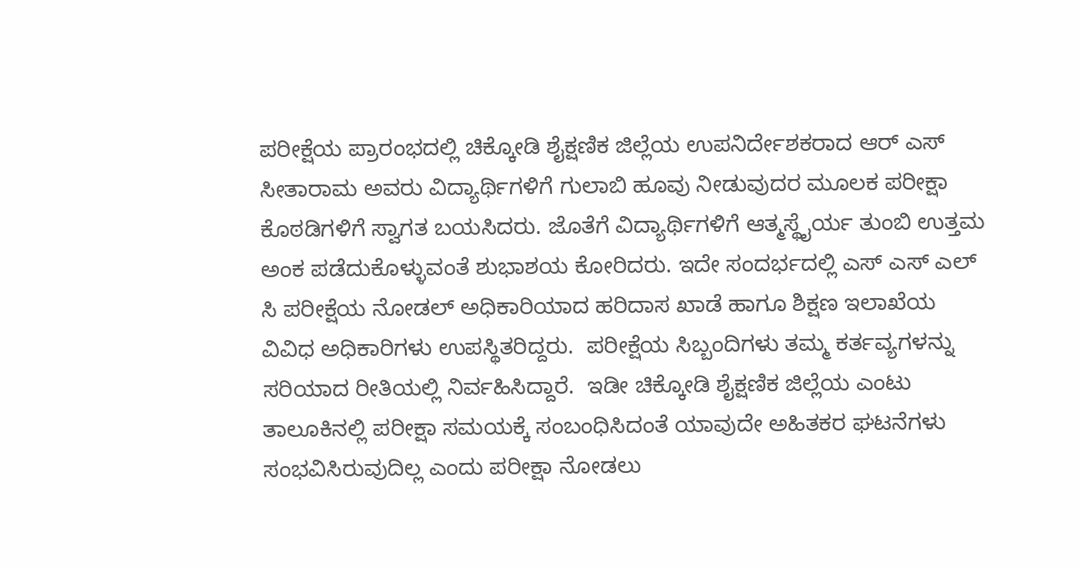ಪರೀಕ್ಷೆಯ ಪ್ರಾರಂಭದಲ್ಲಿ ಚಿಕ್ಕೋಡಿ ಶೈಕ್ಷಣಿಕ ಜಿಲ್ಲೆಯ ಉಪನಿರ್ದೇಶಕರಾದ ಆರ್ ಎಸ್ ಸೀತಾರಾಮ ಅವರು ವಿದ್ಯಾರ್ಥಿಗಳಿಗೆ ಗುಲಾಬಿ ಹೂವು ನೀಡುವುದರ ಮೂಲಕ ಪರೀಕ್ಷಾ ಕೊಠಡಿಗಳಿಗೆ ಸ್ವಾಗತ ಬಯಸಿದರು. ಜೊತೆಗೆ ವಿದ್ಯಾರ್ಥಿಗಳಿಗೆ ಆತ್ಮಸ್ಥೈರ್ಯ ತುಂಬಿ ಉತ್ತಮ ಅಂಕ ಪಡೆದುಕೊಳ್ಳುವಂತೆ ಶುಭಾಶಯ ಕೋರಿದರು. ಇದೇ ಸಂದರ್ಭದಲ್ಲಿ ಎಸ್ ಎಸ್ ಎಲ್ ಸಿ ಪರೀಕ್ಷೆಯ ನೋಡಲ್ ಅಧಿಕಾರಿಯಾದ ಹರಿದಾಸ ಖಾಡೆ ಹಾಗೂ ಶಿಕ್ಷಣ ಇಲಾಖೆಯ ವಿವಿಧ ಅಧಿಕಾರಿಗಳು ಉಪಸ್ಥಿತರಿದ್ದರು.  ಪರೀಕ್ಷೆಯ ಸಿಬ್ಬಂದಿಗಳು ತಮ್ಮ ಕರ್ತವ್ಯಗಳನ್ನು ಸರಿಯಾದ ರೀತಿಯಲ್ಲಿ ನಿರ್ವಹಿಸಿದ್ದಾರೆ.  ಇಡೀ ಚಿಕ್ಕೋಡಿ ಶೈಕ್ಷಣಿಕ ಜಿಲ್ಲೆಯ ಎಂಟು ತಾಲೂಕಿನಲ್ಲಿ ಪರೀಕ್ಷಾ ಸಮಯಕ್ಕೆ ಸಂಬಂಧಿಸಿದಂತೆ ಯಾವುದೇ ಅಹಿತಕರ ಘಟನೆಗಳು ಸಂಭವಿಸಿರುವುದಿಲ್ಲ ಎಂದು ಪರೀಕ್ಷಾ ನೋಡಲು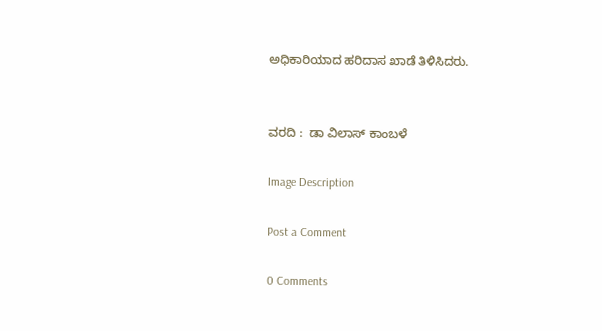ಅಧಿಕಾರಿಯಾದ ಹರಿದಾಸ ಖಾಡೆ ತಿಳಿಸಿದರು.


ವರದಿ :  ಡಾ ವಿಲಾಸ್ ಕಾಂಬಳೆ

Image Description

Post a Comment

0 Comments